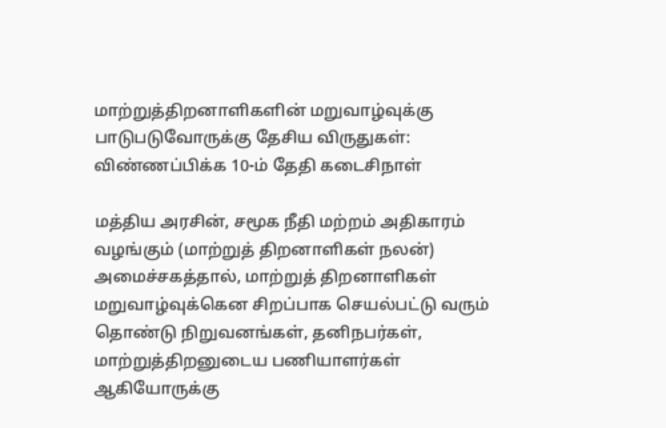மாற்றுத்திறனாளிகளின் மறுவாழ்வுக்கு பாடுபடுவோருக்கு தேசிய விருதுகள்: விண்ணப்பிக்க 10-ம் தேதி கடைசிநாள்

மத்திய அரசின், சமூக நீதி மற்றம் அதிகாரம் வழங்கும் (மாற்றுத் திறனாளிகள் நலன்) அமைச்சகத்தால், மாற்றுத் திறனாளிகள் மறுவாழ்வுக்கென சிறப்பாக செயல்பட்டு வரும் தொண்டு நிறுவனங்கள், தனிநபர்கள், மாற்றுத்திறனுடைய பணியாளர்கள் ஆகியோருக்கு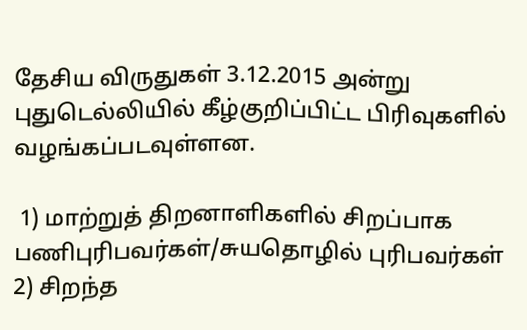தேசிய விருதுகள் 3.12.2015 அன்று புதுடெல்லியில் கீழ்குறிப்பிட்ட பிரிவுகளில் வழங்கப்படவுள்ளன.

 1) மாற்றுத் திறனாளிகளில் சிறப்பாக பணிபுரிபவர்கள்/சுயதொழில் புரிபவர்கள் 2) சிறந்த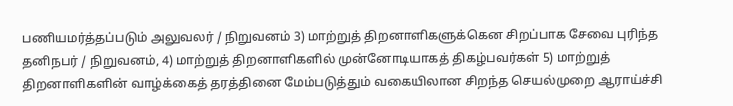பணியமர்த்தப்படும் அலுவலர் / நிறுவனம் 3) மாற்றுத் திறனாளிகளுக்கென சிறப்பாக சேவை புரிந்த தனிநபர் / நிறுவனம், 4) மாற்றுத் திறனாளிகளில் முன்னோடியாகத் திகழ்பவர்கள் 5) மாற்றுத் திறனாளிகளின் வாழ்க்கைத் தரத்தினை மேம்படுத்தும் வகையிலான சிறந்த செயல்முறை ஆராய்ச்சி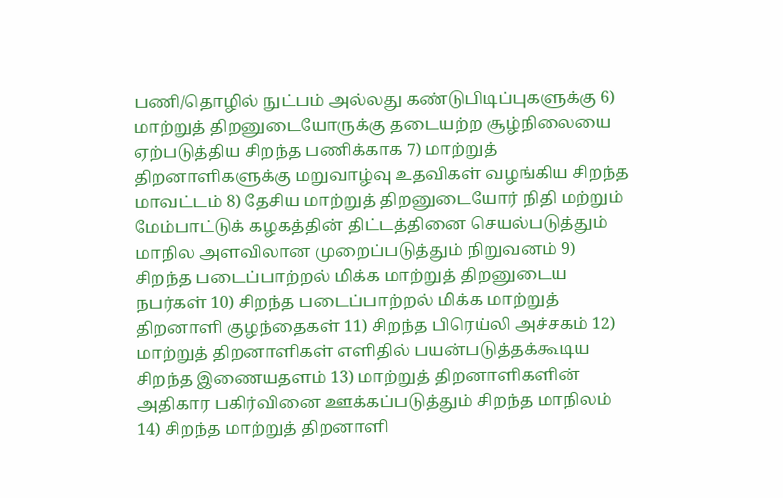பணி/தொழில் நுட்பம் அல்லது கண்டுபிடிப்புகளுக்கு 6) மாற்றுத் திறனுடையோருக்கு தடையற்ற சூழ்நிலையை ஏற்படுத்திய சிறந்த பணிக்காக 7) மாற்றுத் திறனாளிகளுக்கு மறுவாழ்வு உதவிகள் வழங்கிய சிறந்த மாவட்டம் 8) தேசிய மாற்றுத் திறனுடையோர் நிதி மற்றும் மேம்பாட்டுக் கழகத்தின் திட்டத்தினை செயல்படுத்தும் மாநில அளவிலான முறைப்படுத்தும் நிறுவனம் 9) சிறந்த படைப்பாற்றல் மிக்க மாற்றுத் திறனுடைய நபர்கள் 10) சிறந்த படைப்பாற்றல் மிக்க மாற்றுத் திறனாளி குழந்தைகள் 11) சிறந்த பிரெய்லி அச்சகம் 12) மாற்றுத் திறனாளிகள் எளிதில் பயன்படுத்தக்கூடிய சிறந்த இணையதளம் 13) மாற்றுத் திறனாளிகளின் அதிகார பகிர்வினை ஊக்கப்படுத்தும் சிறந்த மாநிலம் 14) சிறந்த மாற்றுத் திறனாளி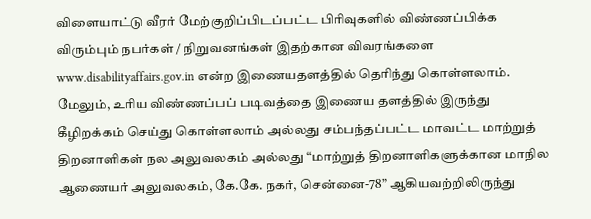விளையாட்டு வீரர் மேற்குறிப்பிடப்பட்ட பிரிவுகளில் விண்ணப்பிக்க விரும்பும் நபர்கள் / நிறுவனங்கள் இதற்கான விவரங்களை www.disabilityaffairs.gov.in என்ற இணையதளத்தில் தெரிந்து கொள்ளலாம். மேலும், உரிய விண்ணப்பப் படிவத்தை இணைய தளத்தில் இருந்து கீழிறக்கம் செய்து கொள்ளலாம் அல்லது சம்பந்தப்பட்ட மாவட்ட மாற்றுத் திறனாளிகள் நல அலுவலகம் அல்லது “மாற்றுத் திறனாளிகளுக்கான மாநில ஆணையர் அலுவலகம், கே.கே. நகர், சென்னை-78” ஆகியவற்றிலிருந்து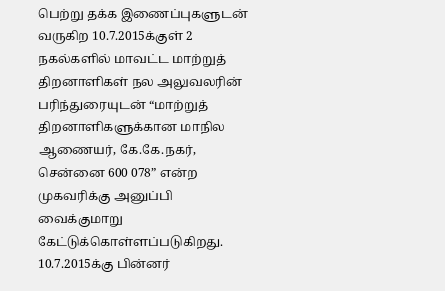பெற்று தக்க இணைப்புகளுடன் வருகிற 10.7.2015க்குள் 2 நகல்களில் மாவட்ட மாற்றுத் திறனாளிகள் நல அலுவலரின் பரிந்துரையுடன் “மாற்றுத் திறனாளிகளுக்கான மாநில ஆணையர், கே.கே.நகர், சென்னை 600 078” என்ற முகவரிக்கு அனுப்பி வைக்குமாறு கேட்டுக்கொள்ளப்படுகிறது. 10.7.2015க்கு பின்னர்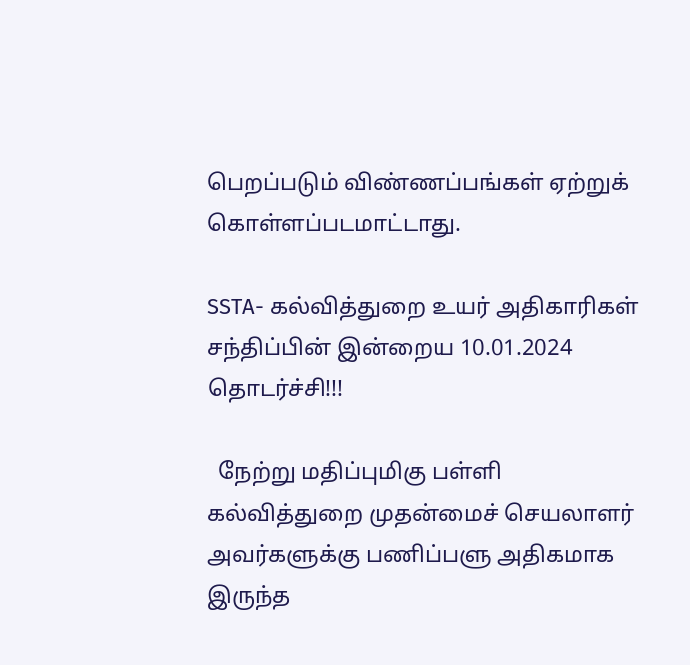பெறப்படும் விண்ணப்பங்கள் ஏற்றுக் கொள்ளப்படமாட்டாது.

SSTA- கல்வித்துறை உயர் அதிகாரிகள் சந்திப்பின் இன்றைய 10.01.2024 தொடர்ச்சி!!!

  நேற்று மதிப்புமிகு பள்ளி கல்வித்துறை முதன்மைச் செயலாளர் அவர்களுக்கு பணிப்பளு அதிகமாக இருந்த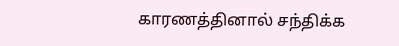காரணத்தினால் சந்திக்க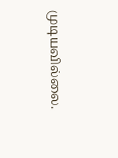முடியவில்லை.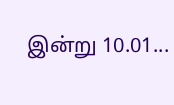இன்று 10.01...